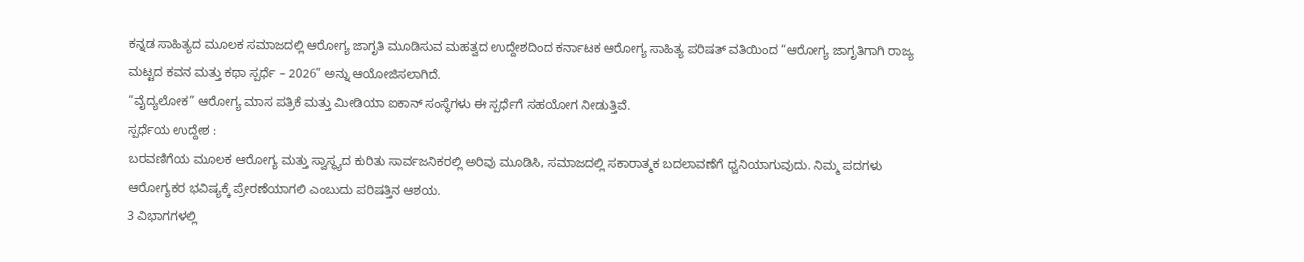ಕನ್ನಡ ಸಾಹಿತ್ಯದ ಮೂಲಕ ಸಮಾಜದಲ್ಲಿ ಆರೋಗ್ಯ ಜಾಗೃತಿ ಮೂಡಿಸುವ ಮಹತ್ವದ ಉದ್ದೇಶದಿಂದ ಕರ್ನಾಟಕ ಆರೋಗ್ಯ ಸಾಹಿತ್ಯ ಪರಿಷತ್ ವತಿಯಿಂದ “ಆರೋಗ್ಯ ಜಾಗೃತಿಗಾಗಿ ರಾಜ್ಯ ಮಟ್ಟದ ಕವನ ಮತ್ತು ಕಥಾ ಸ್ಪರ್ಧೆ – 2026” ಅನ್ನು ಆಯೋಜಿಸಲಾಗಿದೆ.
“ವೈದ್ಯಲೋಕ” ಆರೋಗ್ಯ ಮಾಸ ಪತ್ರಿಕೆ ಮತ್ತು ಮೀಡಿಯಾ ಐಕಾನ್ ಸಂಸ್ಥೆಗಳು ಈ ಸ್ಪರ್ಧೆಗೆ ಸಹಯೋಗ ನೀಡುತ್ತಿವೆ.
ಸ್ಪರ್ಧೆಯ ಉದ್ದೇಶ :
ಬರವಣಿಗೆಯ ಮೂಲಕ ಆರೋಗ್ಯ ಮತ್ತು ಸ್ವಾಸ್ಥ್ಯದ ಕುರಿತು ಸಾರ್ವಜನಿಕರಲ್ಲಿ ಅರಿವು ಮೂಡಿಸಿ, ಸಮಾಜದಲ್ಲಿ ಸಕಾರಾತ್ಮಕ ಬದಲಾವಣೆಗೆ ಧ್ವನಿಯಾಗುವುದು. ನಿಮ್ಮ ಪದಗಳು ಆರೋಗ್ಯಕರ ಭವಿಷ್ಯಕ್ಕೆ ಪ್ರೇರಣೆಯಾಗಲಿ ಎಂಬುದು ಪರಿಷತ್ತಿನ ಆಶಯ.
3 ವಿಭಾಗಗಳಲ್ಲಿ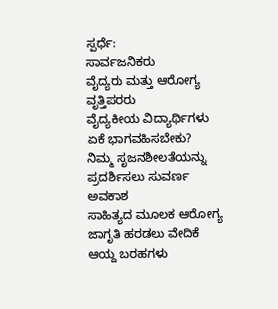ಸ್ಪರ್ಧೆ:
ಸಾರ್ವಜನಿಕರು
ವೈದ್ಯರು ಮತ್ತು ಆರೋಗ್ಯ ವೃತ್ತಿಪರರು
ವೈದ್ಯಕೀಯ ವಿದ್ಯಾರ್ಥಿಗಳು
ಏಕೆ ಭಾಗವಹಿಸಬೇಕು?
ನಿಮ್ಮ ಸೃಜನಶೀಲತೆಯನ್ನು ಪ್ರದರ್ಶಿಸಲು ಸುವರ್ಣ ಅವಕಾಶ
ಸಾಹಿತ್ಯದ ಮೂಲಕ ಆರೋಗ್ಯ ಜಾಗೃತಿ ಹರಡಲು ವೇದಿಕೆ
ಆಯ್ದ ಬರಹಗಳು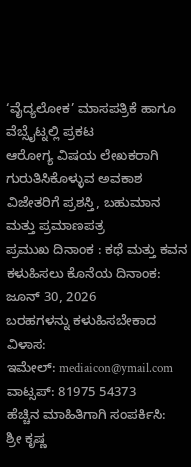‘ವೈದ್ಯಲೋಕ’ ಮಾಸಪತ್ರಿಕೆ ಹಾಗೂ ವೆಬ್ಸೈಟ್ನಲ್ಲಿ ಪ್ರಕಟ
ಆರೋಗ್ಯ ವಿಷಯ ಲೇಖಕರಾಗಿ ಗುರುತಿಸಿಕೊಳ್ಳುವ ಅವಕಾಶ
ವಿಜೇತರಿಗೆ ಪ್ರಶಸ್ತಿ, ಬಹುಮಾನ ಮತ್ತು ಪ್ರಮಾಣಪತ್ರ
ಪ್ರಮುಖ ದಿನಾಂಕ : ಕಥೆ ಮತ್ತು ಕವನ ಕಳುಹಿಸಲು ಕೊನೆಯ ದಿನಾಂಕ: ಜೂನ್ 30, 2026
ಬರಹಗಳನ್ನು ಕಳುಹಿಸಬೇಕಾದ ವಿಳಾಸ:
ಇಮೇಲ್: mediaicon@ymail.com
ವಾಟ್ಸಪ್: 81975 54373
ಹೆಚ್ಚಿನ ಮಾಹಿತಿಗಾಗಿ ಸಂಪರ್ಕಿಸಿ:
ಶ್ರೀ ಕೃಷ್ಣ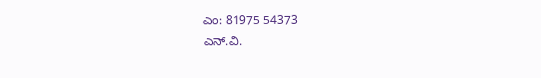ಎಂ: 81975 54373
ಎನ್.ವಿ.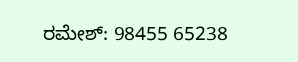ರಮೇಶ್: 98455 65238